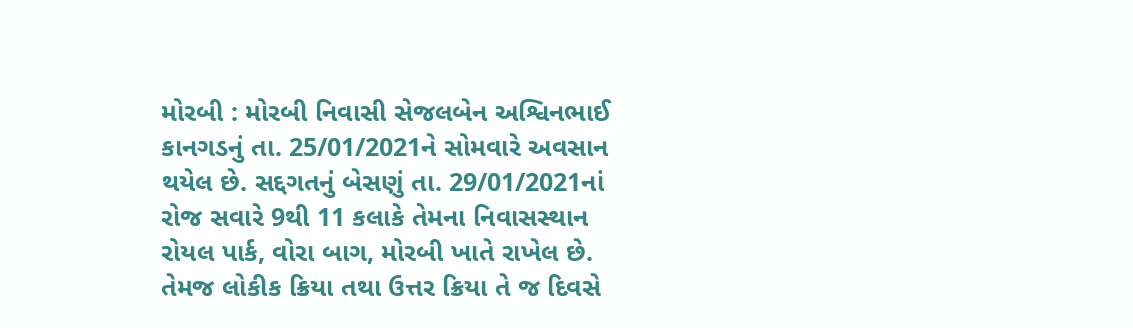મોરબી : મોરબી નિવાસી સેજલબેન અશ્વિનભાઈ કાનગડનું તા. 25/01/2021ને સોમવારે અવસાન થયેલ છે. સદ્દગતનું બેસણું તા. 29/01/2021નાં રોજ સવારે 9થી 11 કલાકે તેમના નિવાસસ્થાન રોયલ પાર્ક, વોરા બાગ, મોરબી ખાતે રાખેલ છે. તેમજ લોકીક ક્રિયા તથા ઉત્તર ક્રિયા તે જ દિવસે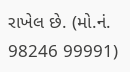રાખેલ છે. (મો.નં. 98246 99991)